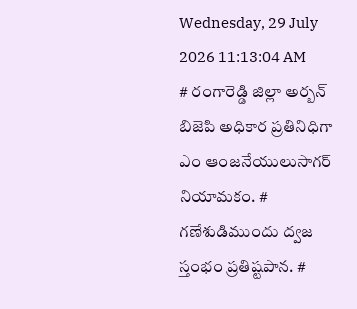Wednesday, 29 July 2026 11:13:04 AM
# రంగారెడ్డి జిల్లా అర్బన్ బిజెపి అధికార ప్రతినిధిగా ఎం ఆంజనేయులుసాగర్ నియామకం. # గణేశుడిముందు ద్వజ స్తంభం ప్రతిష్టపాన. #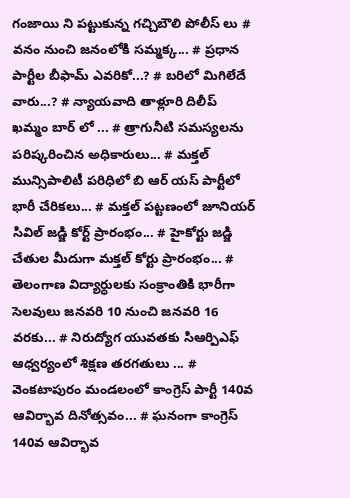గంజాయి ని పట్టుకున్న గచ్చిబౌలి పోలీస్ లు # వనం నుంచి జనంలోకి సమ్మక్క... # ప్రధాన పార్టీల బీఫామ్ ఎవరికో...? # బరిలో మిగిలేదే వారు...? # న్యాయవాది తాళ్లూరి దిలీప్ ఖమ్మం బార్ లో ... # త్రాగునీటి సమస్యలను పరిష్కరించిన అధికారులు... # మక్తల్ మున్సిపాలిటీ పరిధిలో బి ఆర్ యస్ పార్టీలో భారీ చేరికలు... # మక్తల్ పట్టణంలో జూనియర్ సివిల్ జడ్జి కోర్ట్ ప్రారంభం... # హైకోర్టు జడ్జి చేతుల మీదుగా మక్తల్ కోర్టు ప్రారంభం... # తెలంగాణ విద్యార్ధులకు సంక్రాంతికి భారీగా సెలవులు జనవరి 10 నుంచి జనవరి 16 వరకు... # నిరుద్యోగ యువతకు సిఆర్పిఎఫ్ ఆధ్వర్యంలో శిక్షణ తరగతులు ... # వెంకటాపురం మండలంలో కాంగ్రెస్ పార్టీ 140వ ఆవిర్భావ దినోత్సవం... # ఘనంగా కాంగ్రెస్ 140వ ఆవిర్భావ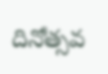దినోత్సవ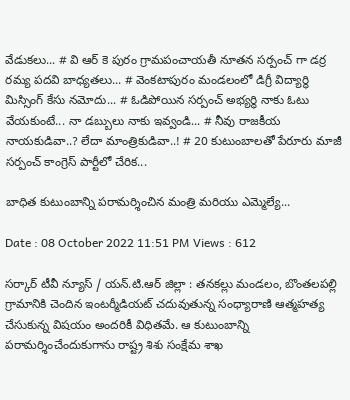వేడుకలు... # వి ఆర్ కె పురం గ్రామపంచాయతీ నూతన సర్పంచ్ గా డర్ర రమ్య పదవి బాధ్యతలు... # వెంకటాపురం మండలంలో డిగ్రీ విద్యార్థి మిస్సింగ్ కేసు నమోదు... # ఓడిపోయిన సర్పంచ్ అభ్యర్థి నాకు ఓటు వేయకుంటే... నా డబ్బులు నాకు ఇవ్వండి... # నీవు రాజకీయ నాయకుడివా..? లేదా మాంత్రికుడివా..! # 20 కుటుంబాలతో పేరూరు మాజీ సర్పంచ్ కాంగ్రెస్ పార్టీలో చేరిక...

బాధిత కుటుంబాన్ని పరామర్శించిన మంత్రి మరియు ఎమ్మెల్యే...

Date : 08 October 2022 11:51 PM Views : 612

సర్కార్ టీవీ న్యూస్ / యన్.టి.ఆర్ జిల్లా : తనకల్లు మండలం, బొంతలపల్లి గ్రామానికి చెందిన ఇంటర్మీడియట్ చదువుతున్న సంధ్యారాణి ఆత్మహత్య చేసుకున్న విషయం అందరికీ విధితమే. ఆ కుటుంబాన్ని పరామర్శించేందుకుగాను రాష్ట్ర శిశు సంక్షేమ శాఖ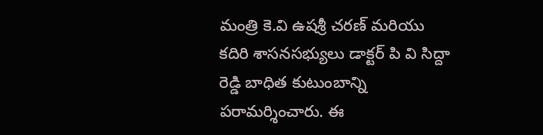మంత్రి కె.వి ఉషశ్రీ చరణ్ మరియు కదిరి శాసనసభ్యులు డాక్టర్ పి వి సిద్దా రెడ్డి బాధిత కుటుంబాన్ని పరామర్శించారు. ఈ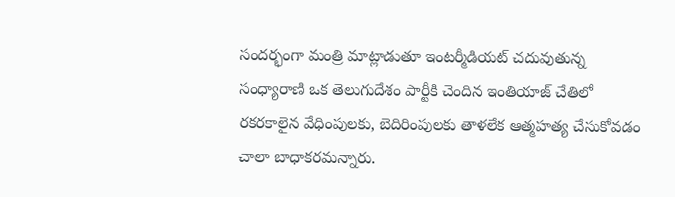సందర్భంగా మంత్రి మాట్లాడుతూ ఇంటర్మీడియట్ చదువుతున్న సంధ్యారాణి ఒక తెలుగుదేశం పార్టీకి చెందిన ఇంతియాజ్ చేతిలో రకరకాలైన వేధింపులకు, బెదిరింపులకు తాళలేక ఆత్మహత్య చేసుకోవడం చాలా బాధాకరమన్నారు.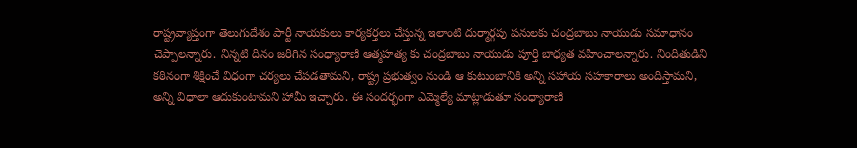రాష్ట్రవ్యాప్తంగా తెలుగుదేశం పార్టీ నాయకులు కార్యకర్తలు చేస్తున్న ఇలాంటి దుర్మార్గపు పనులకు చంద్రబాబు నాయుడు సమాధానం చెప్పాలన్నారు. నిన్నటి దినం జరిగిన సంధ్యారాణి ఆత్మహత్య కు చంద్రబాబు నాయుడు పూర్తి బాధ్యత వహించాలన్నారు. నిందితుడిని కఠినంగా శిక్షించే విధంగా చర్యలు చేపడతామని, రాష్ట్ర ప్రభుత్వం నుండి ఆ కుటుంబానికి అన్ని సహాయ సహకారాలు అందిస్తామని, అన్ని విధాలా ఆదుకుంటామని హామీ ఇచ్చారు. ఈ సందర్భంగా ఎమ్మెల్యే మాట్లాడుతూ సంధ్యారాణి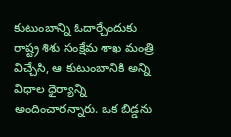కుటుంబాన్ని ఓదార్చేందుకు రాష్ట్ర శిశు సంక్షేమ శాఖ మంత్రి విచ్చేసి, ఆ కుటుంబానికి అన్ని విధాల ధైర్యాన్ని అందించారన్నారు. ఒక బిడ్డను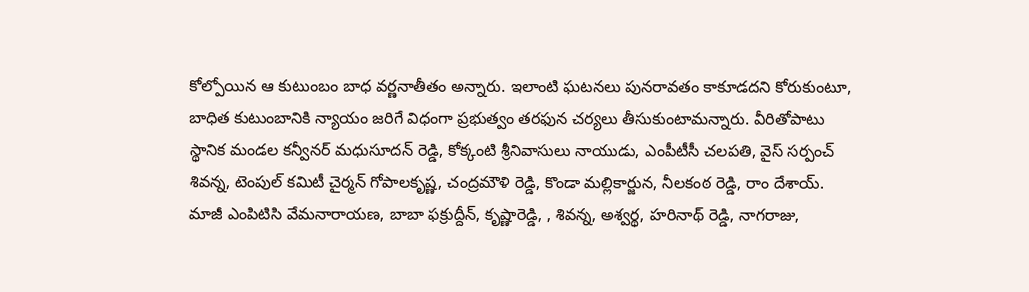కోల్పోయిన ఆ కుటుంబం బాధ వర్ణనాతీతం అన్నారు. ఇలాంటి ఘటనలు పునరావతం కాకూడదని కోరుకుంటూ, బాధిత కుటుంబానికి న్యాయం జరిగే విధంగా ప్రభుత్వం తరఫున చర్యలు తీసుకుంటామన్నారు. వీరితోపాటు స్థానిక మండల కన్వీనర్ మధుసూదన్ రెడ్డి, కోక్కంటి శ్రీనివాసులు నాయుడు, ఎంపీటీసీ చలపతి, వైస్ సర్పంచ్ శివన్న, టెంపుల్ కమిటీ చైర్మన్ గోపాలకృష్ణ, చంద్రమౌళి రెడ్డి, కొండా మల్లికార్జున, నీలకంఠ రెడ్డి, రాం దేశాయ్. మాజీ ఎంపిటిసి వేమనారాయణ, బాబా ఫక్రుద్దీన్, కృష్ణారెడ్డి, , శివన్న, అశ్వర్థ, హరినాథ్ రెడ్డి, నాగరాజు,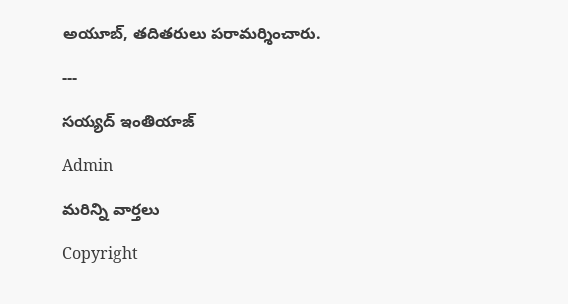అయూబ్, తదితరులు పరామర్శించారు.

---

సయ్యద్ ఇంతియాజ్

Admin

మరిన్ని వార్తలు

Copyright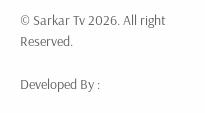© Sarkar Tv 2026. All right Reserved.

Developed By :